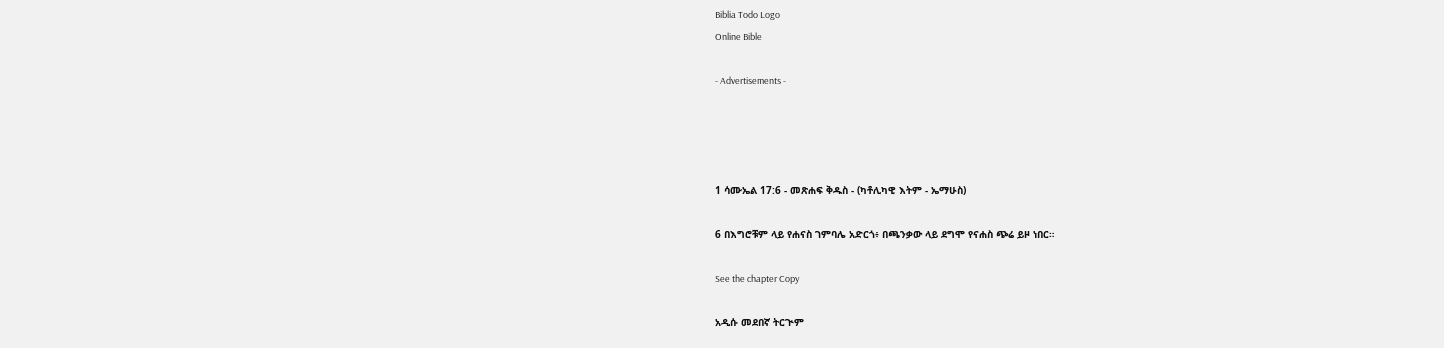Biblia Todo Logo
Online Bible

- Advertisements -




1 ሳሙኤል 17:6 - መጽሐፍ ቅዱስ - (ካቶሊካዊ እትም - ኤማሁስ)

6 በእግሮቹም ላይ የሐናስ ገምባሌ አድርጎ፥ በጫንቃው ላይ ደግሞ የናሐስ ጭሬ ይዞ ነበር።

See the chapter Copy

አዲሱ መደበኛ ትርጒም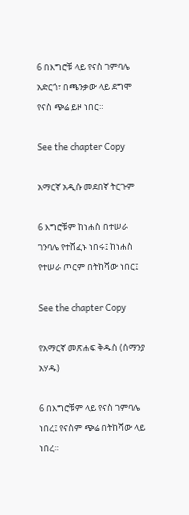6 በእግሮቹ ላይ የናስ ገምባሌ አድርጎ፣ በጫንቃው ላይ ደግሞ የናስ ጭሬ ይዞ ነበር።

See the chapter Copy

አማርኛ አዲሱ መደበኛ ትርጉም

6 እግሮቹም ከነሐስ በተሠራ ገንባሌ የተሸፈኑ ነበሩ፤ ከነሐስ የተሠራ ጦርም በትከሻው ነበር፤

See the chapter Copy

የአማርኛ መጽሐፍ ቅዱስ (ሰማንያ አሃዱ)

6 በእግሮቹም ላይ የናስ ገምባሌ ነበረ፤ የናስም ጭሬ በትከሻው ላይ ነበረ።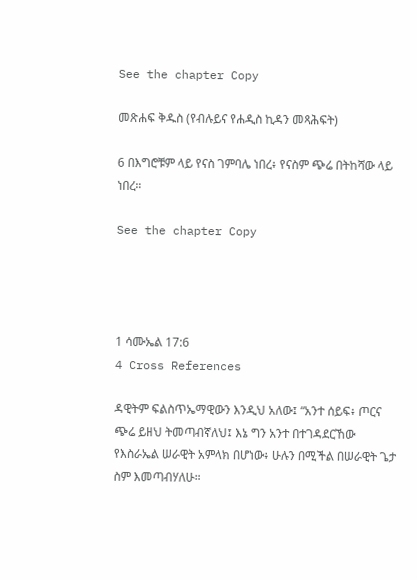See the chapter Copy

መጽሐፍ ቅዱስ (የብሉይና የሐዲስ ኪዳን መጻሕፍት)

6 በእግሮቹም ላይ የናስ ገምባሌ ነበረ፥ የናስም ጭሬ በትከሻው ላይ ነበረ።

See the chapter Copy




1 ሳሙኤል 17:6
4 Cross References

ዳዊትም ፍልስጥኤማዊውን እንዲህ አለው፤ “አንተ ሰይፍ፥ ጦርና ጭሬ ይዘህ ትመጣብኛለህ፤ እኔ ግን አንተ በተገዳደርኸው የእስራኤል ሠራዊት አምላክ በሆነው፥ ሁሉን በሚችል በሠራዊት ጌታ ስም እመጣብሃለሁ።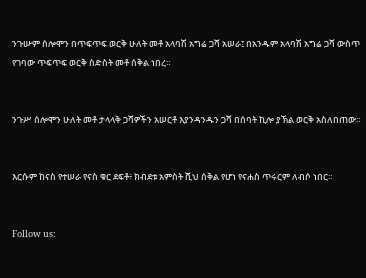ንጉሡም ሰሎሞን በጥፍጥፍ ወርቅ ሁለት መቶ አላባሽ አግሬ ጋሻ አሠራ፤ በአንዱም አላባሽ አግሬ ጋሻ ውስጥ የገባው ጥፍጥፍ ወርቅ ስድስት መቶ ሰቅል ነበረ።


ንጉሥ ሰሎሞን ሁለት መቶ ታላላቅ ጋሻዎችን አሠርቶ እያንዳንዱን ጋሻ በሰባት ኪሎ ያኽል ወርቅ አስለበጠው።


እርሱም ከናስ የተሠራ የናስ ቁር ደፍቶ፥ ክብደቱ አምስት ሺህ ሰቅል የሆነ የናሐስ ጥሩርም ለብሶ ነበር።


Follow us: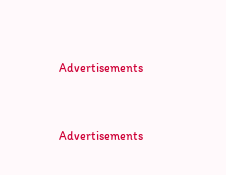Advertisements


Advertisements